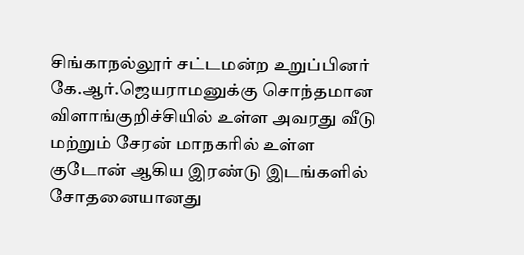சிங்காநல்லூர் சட்டமன்ற உறுப்பினர் கே.ஆர்.ஜெயராமனுக்கு சொந்தமான விளாங்குறிச்சியில் உள்ள அவரது வீடு மற்றும் சேரன் மாநகரில் உள்ள குடோன் ஆகிய இரண்டு இடங்களில் சோதனையானது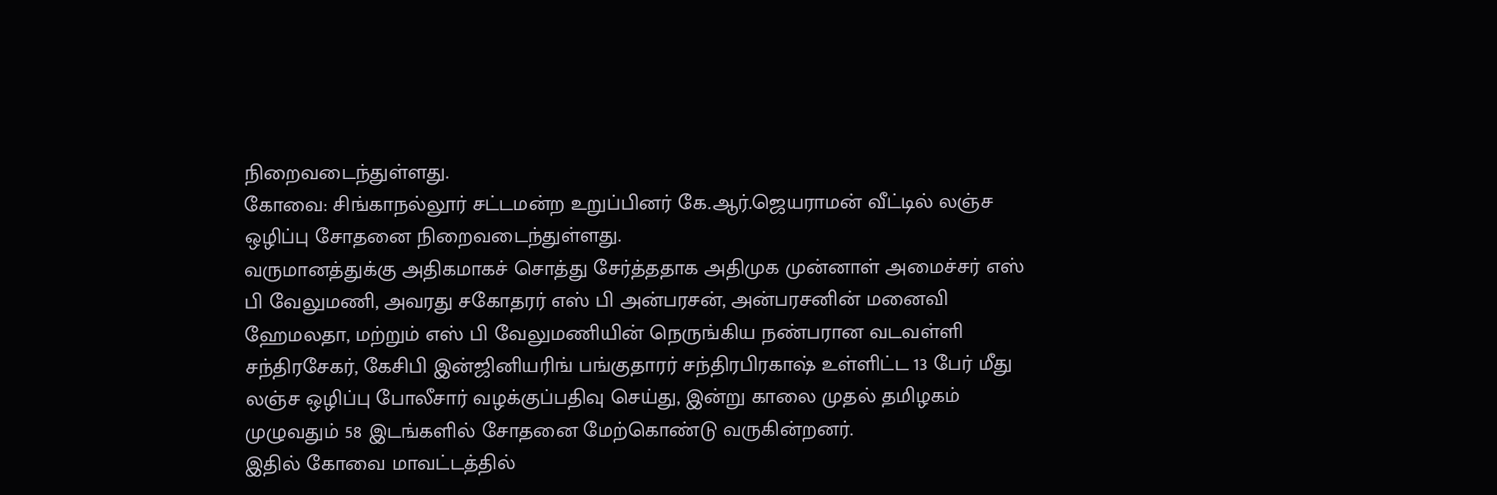நிறைவடைந்துள்ளது.
கோவை: சிங்காநல்லூர் சட்டமன்ற உறுப்பினர் கே.ஆர்.ஜெயராமன் வீட்டில் லஞ்ச ஒழிப்பு சோதனை நிறைவடைந்துள்ளது.
வருமானத்துக்கு அதிகமாகச் சொத்து சேர்த்ததாக அதிமுக முன்னாள் அமைச்சர் எஸ் பி வேலுமணி, அவரது சகோதரர் எஸ் பி அன்பரசன், அன்பரசனின் மனைவி ஹேமலதா, மற்றும் எஸ் பி வேலுமணியின் நெருங்கிய நண்பரான வடவள்ளி சந்திரசேகர், கேசிபி இன்ஜினியரிங் பங்குதாரர் சந்திரபிரகாஷ் உள்ளிட்ட 13 பேர் மீது லஞ்ச ஒழிப்பு போலீசார் வழக்குப்பதிவு செய்து, இன்று காலை முதல் தமிழகம் முழுவதும் 58 இடங்களில் சோதனை மேற்கொண்டு வருகின்றனர்.
இதில் கோவை மாவட்டத்தில்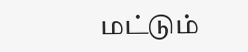மட்டும்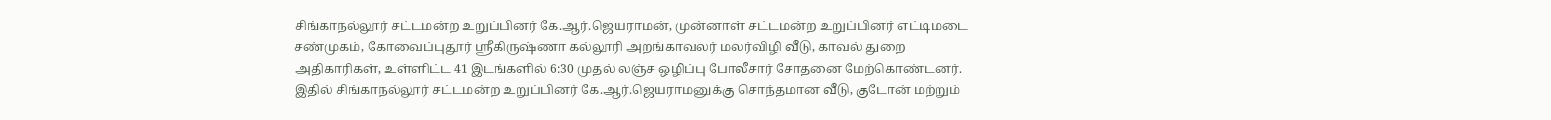சிங்காநல்லூர் சட்டமன்ற உறுப்பினர் கே.ஆர்.ஜெயராமன், முன்னாள் சட்டமன்ற உறுப்பினர் எட்டிமடை சண்முகம், கோவைப்புதூர் ஸ்ரீகிருஷ்ணா கல்லூரி அறங்காவலர் மலர்விழி வீடு, காவல் துறை அதிகாரிகள், உள்ளிட்ட 41 இடங்களில் 6:30 முதல் லஞ்ச ஒழிப்பு போலீசார் சோதனை மேற்கொண்டனர்.
இதில் சிங்காநல்லூர் சட்டமன்ற உறுப்பினர் கே.ஆர்.ஜெயராமனுக்கு சொந்தமான வீடு, குடோன் மற்றும்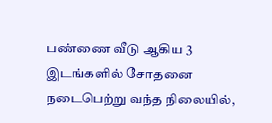பண்ணை வீடு ஆகிய 3 இடங்களில் சோதனை நடைபெற்று வந்த நிலையில்,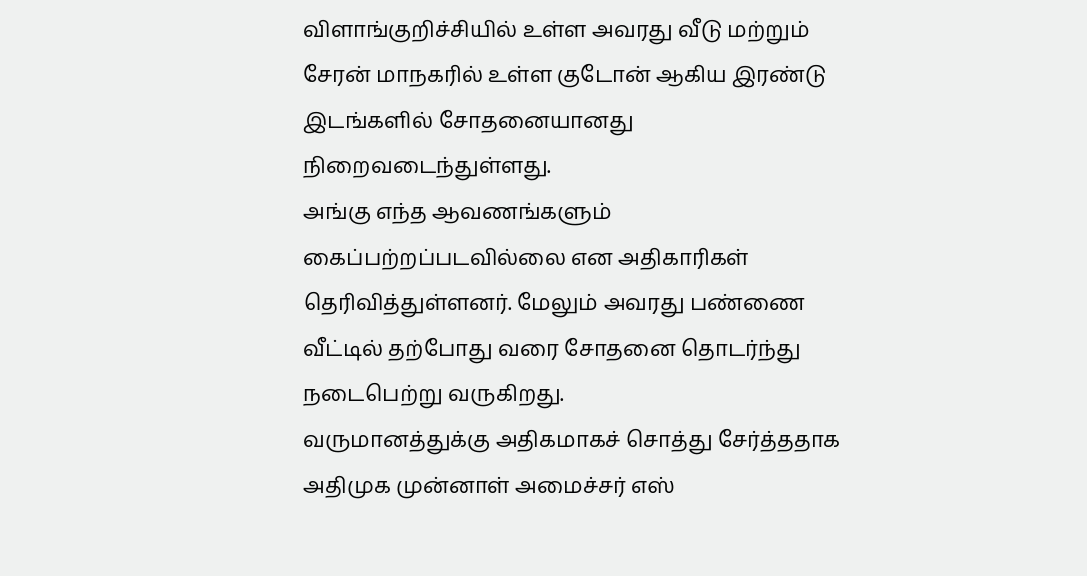விளாங்குறிச்சியில் உள்ள அவரது வீடு மற்றும் சேரன் மாநகரில் உள்ள குடோன் ஆகிய இரண்டு இடங்களில் சோதனையானது நிறைவடைந்துள்ளது.
அங்கு எந்த ஆவணங்களும் கைப்பற்றப்படவில்லை என அதிகாரிகள் தெரிவித்துள்ளனர். மேலும் அவரது பண்ணை வீட்டில் தற்போது வரை சோதனை தொடர்ந்து நடைபெற்று வருகிறது.
வருமானத்துக்கு அதிகமாகச் சொத்து சேர்த்ததாக அதிமுக முன்னாள் அமைச்சர் எஸ்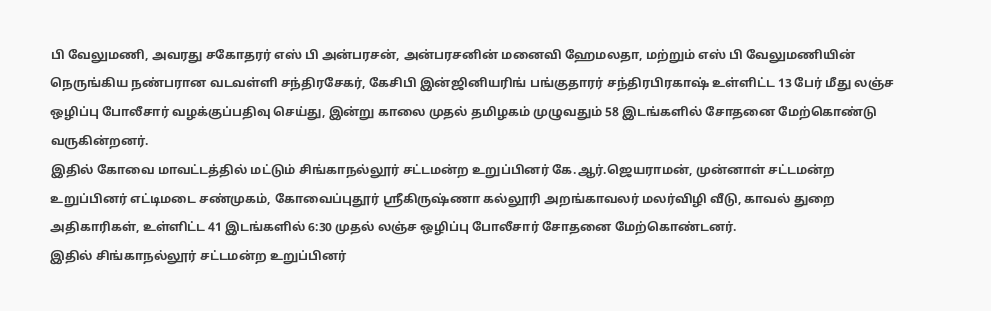பி வேலுமணி, அவரது சகோதரர் எஸ் பி அன்பரசன், அன்பரசனின் மனைவி ஹேமலதா, மற்றும் எஸ் பி வேலுமணியின் நெருங்கிய நண்பரான வடவள்ளி சந்திரசேகர், கேசிபி இன்ஜினியரிங் பங்குதாரர் சந்திரபிரகாஷ் உள்ளிட்ட 13 பேர் மீது லஞ்ச ஒழிப்பு போலீசார் வழக்குப்பதிவு செய்து, இன்று காலை முதல் தமிழகம் முழுவதும் 58 இடங்களில் சோதனை மேற்கொண்டு வருகின்றனர்.
இதில் கோவை மாவட்டத்தில் மட்டும் சிங்காநல்லூர் சட்டமன்ற உறுப்பினர் கே.ஆர்.ஜெயராமன், முன்னாள் சட்டமன்ற உறுப்பினர் எட்டிமடை சண்முகம், கோவைப்புதூர் ஸ்ரீகிருஷ்ணா கல்லூரி அறங்காவலர் மலர்விழி வீடு, காவல் துறை அதிகாரிகள், உள்ளிட்ட 41 இடங்களில் 6:30 முதல் லஞ்ச ஒழிப்பு போலீசார் சோதனை மேற்கொண்டனர்.
இதில் சிங்காநல்லூர் சட்டமன்ற உறுப்பினர்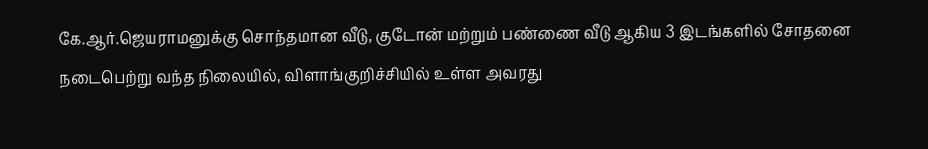கே.ஆர்.ஜெயராமனுக்கு சொந்தமான வீடு, குடோன் மற்றும் பண்ணை வீடு ஆகிய 3 இடங்களில் சோதனை நடைபெற்று வந்த நிலையில், விளாங்குறிச்சியில் உள்ள அவரது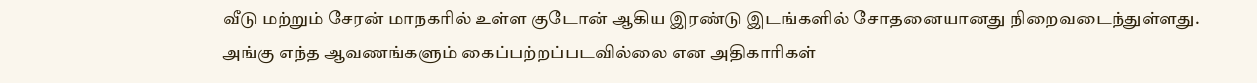வீடு மற்றும் சேரன் மாநகரில் உள்ள குடோன் ஆகிய இரண்டு இடங்களில் சோதனையானது நிறைவடைந்துள்ளது.
அங்கு எந்த ஆவணங்களும் கைப்பற்றப்படவில்லை என அதிகாரிகள்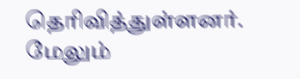தெரிவித்துள்ளனர். மேலும்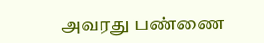அவரது பண்ணை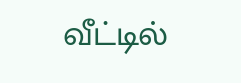வீட்டில்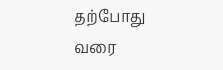தற்போது வரை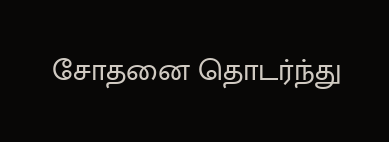சோதனை தொடர்ந்து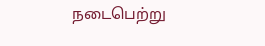நடைபெற்று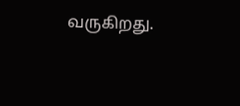வருகிறது.